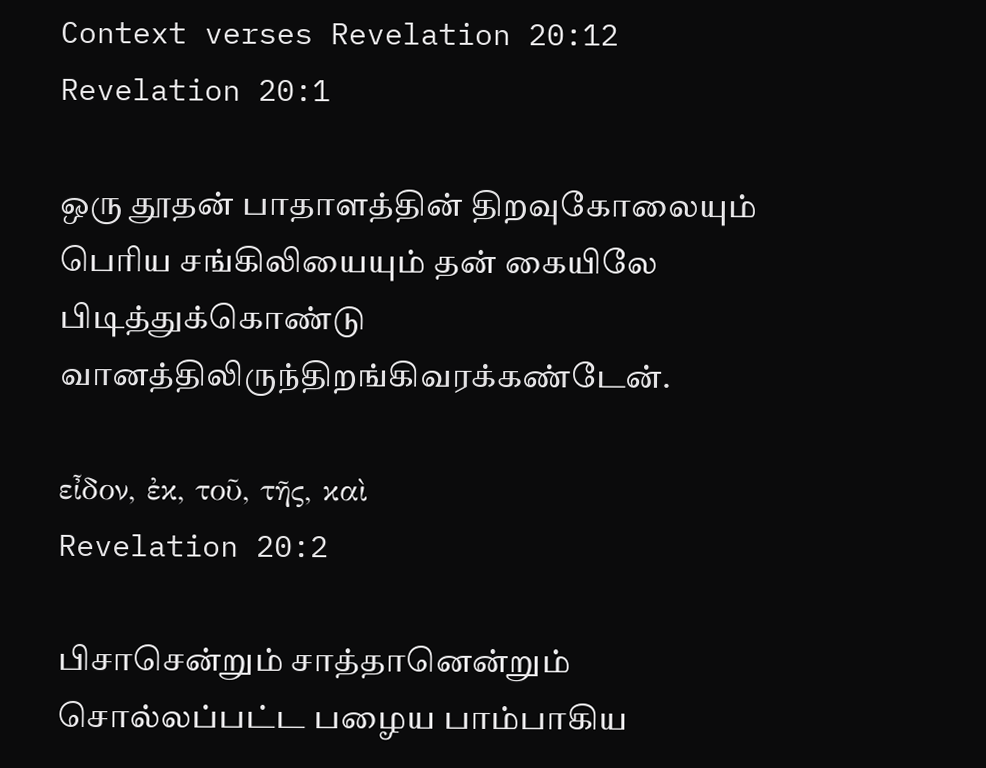Context verses Revelation 20:12
Revelation 20:1

ஒரு தூதன் பாதாளத்தின் திறவுகோலையும் பெரிய சங்கிலியையும் தன் கையிலே பிடித்துக்கொண்டு வானத்திலிருந்திறங்கிவரக்கண்டேன்.

εἶδον, ἐκ, τοῦ, τῆς, καὶ
Revelation 20:2

பிசாசென்றும் சாத்தானென்றும் சொல்லப்பட்ட பழைய பாம்பாகிய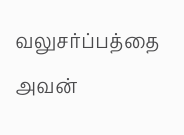வலுசர்ப்பத்தை அவன்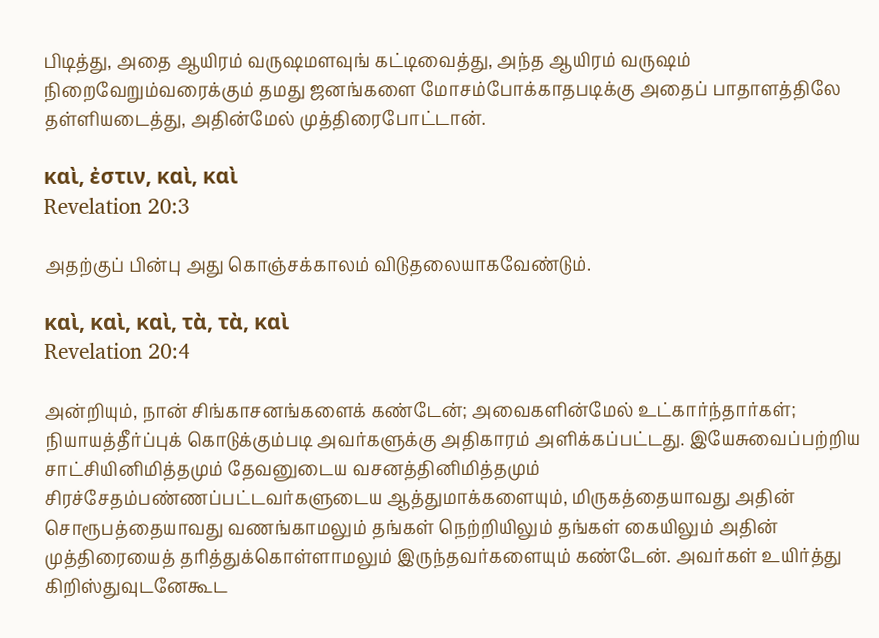பிடித்து, அதை ஆயிரம் வருஷமளவுங் கட்டிவைத்து, அந்த ஆயிரம் வருஷம் நிறைவேறும்வரைக்கும் தமது ஜனங்களை மோசம்போக்காதபடிக்கு அதைப் பாதாளத்திலே தள்ளியடைத்து, அதின்மேல் முத்திரைபோட்டான்.

καὶ, ἐστιν, καὶ, καὶ
Revelation 20:3

அதற்குப் பின்பு அது கொஞ்சக்காலம் விடுதலையாகவேண்டும்.

καὶ, καὶ, καὶ, τὰ, τὰ, καὶ
Revelation 20:4

அன்றியும், நான் சிங்காசனங்களைக் கண்டேன்; அவைகளின்மேல் உட்கார்ந்தார்கள்; நியாயத்தீர்ப்புக் கொடுக்கும்படி அவர்களுக்கு அதிகாரம் அளிக்கப்பட்டது. இயேசுவைப்பற்றிய சாட்சியினிமித்தமும் தேவனுடைய வசனத்தினிமித்தமும் சிரச்சேதம்பண்ணப்பட்டவர்களுடைய ஆத்துமாக்களையும், மிருகத்தையாவது அதின் சொரூபத்தையாவது வணங்காமலும் தங்கள் நெற்றியிலும் தங்கள் கையிலும் அதின் முத்திரையைத் தரித்துக்கொள்ளாமலும் இருந்தவர்களையும் கண்டேன். அவர்கள் உயிர்த்து கிறிஸ்துவுடனேகூட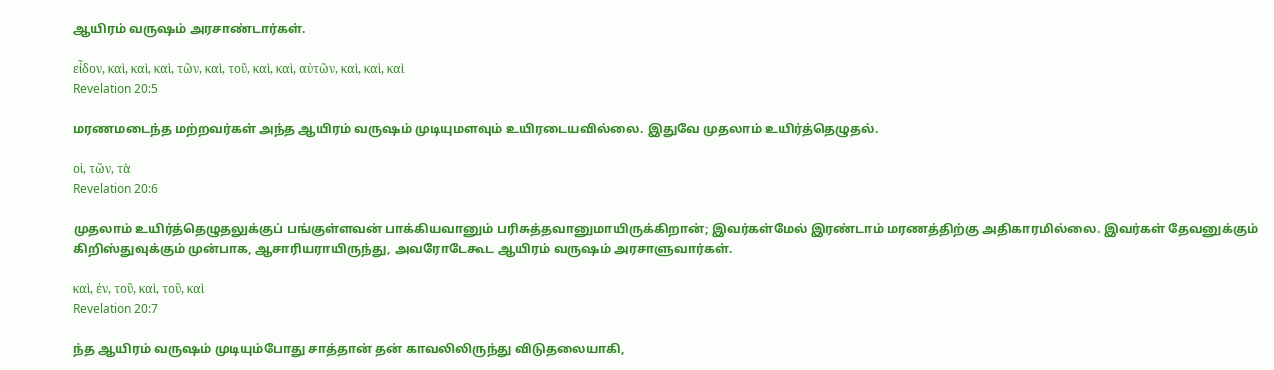ஆயிரம் வருஷம் அரசாண்டார்கள்.

εἶδον, καὶ, καὶ, καὶ, τῶν, καὶ, τοῦ, καὶ, καὶ, αὐτῶν, καὶ, καὶ, καὶ
Revelation 20:5

மரணமடைந்த மற்றவர்கள் அந்த ஆயிரம் வருஷம் முடியுமளவும் உயிரடையவில்லை. இதுவே முதலாம் உயிர்த்தெழுதல்.

οἱ, τῶν, τὰ
Revelation 20:6

முதலாம் உயிர்த்தெழுதலுக்குப் பங்குள்ளவன் பாக்கியவானும் பரிசுத்தவானுமாயிருக்கிறான்; இவர்கள்மேல் இரண்டாம் மரணத்திற்கு அதிகாரமில்லை. இவர்கள் தேவனுக்கும் கிறிஸ்துவுக்கும் முன்பாக, ஆசாரியராயிருந்து, அவரோடேகூட ஆயிரம் வருஷம் அரசாளுவார்கள்.

καὶ, ἐν, τοῦ, καὶ, τοῦ, καὶ
Revelation 20:7

ந்த ஆயிரம் வருஷம் முடியும்போது சாத்தான் தன் காவலிலிருந்து விடுதலையாகி,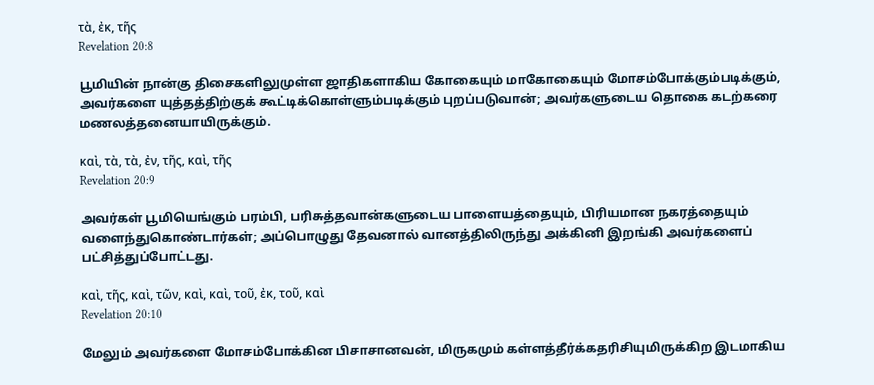τὰ, ἐκ, τῆς
Revelation 20:8

பூமியின் நான்கு திசைகளிலுமுள்ள ஜாதிகளாகிய கோகையும் மாகோகையும் மோசம்போக்கும்படிக்கும், அவர்களை யுத்தத்திற்குக் கூட்டிக்கொள்ளும்படிக்கும் புறப்படுவான்; அவர்களுடைய தொகை கடற்கரை மணலத்தனையாயிருக்கும்.

καὶ, τὰ, τὰ, ἐν, τῆς, καὶ, τῆς
Revelation 20:9

அவர்கள் பூமியெங்கும் பரம்பி, பரிசுத்தவான்களுடைய பாளையத்தையும், பிரியமான நகரத்தையும் வளைந்துகொண்டார்கள்; அப்பொழுது தேவனால் வானத்திலிருந்து அக்கினி இறங்கி அவர்களைப் பட்சித்துப்போட்டது.

καὶ, τῆς, καὶ, τῶν, καὶ, καὶ, τοῦ, ἐκ, τοῦ, καὶ
Revelation 20:10

மேலும் அவர்களை மோசம்போக்கின பிசாசானவன், மிருகமும் கள்ளத்தீர்க்கதரிசியுமிருக்கிற இடமாகிய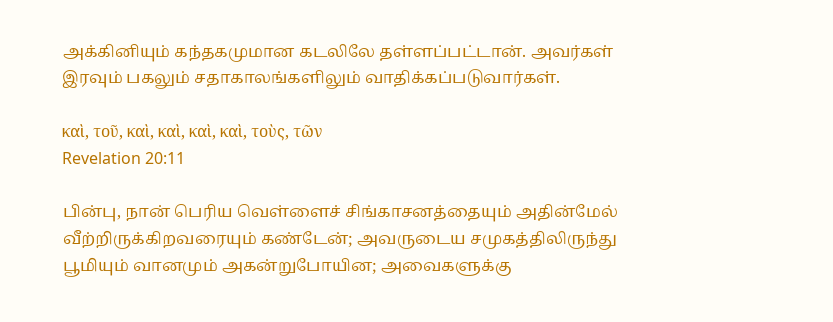அக்கினியும் கந்தகமுமான கடலிலே தள்ளப்பட்டான். அவர்கள் இரவும் பகலும் சதாகாலங்களிலும் வாதிக்கப்படுவார்கள்.

καὶ, τοῦ, καὶ, καὶ, καὶ, καὶ, τοὺς, τῶν
Revelation 20:11

பின்பு, நான் பெரிய வெள்ளைச் சிங்காசனத்தையும் அதின்மேல் வீற்றிருக்கிறவரையும் கண்டேன்; அவருடைய சமுகத்திலிருந்து பூமியும் வானமும் அகன்றுபோயின; அவைகளுக்கு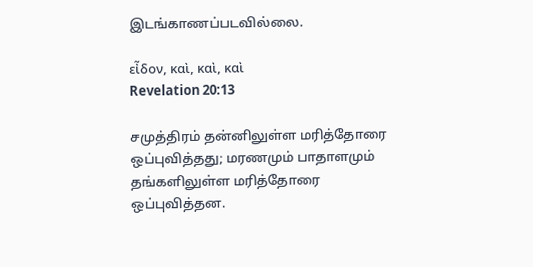இடங்காணப்படவில்லை.

εἶδον, καὶ, καὶ, καὶ
Revelation 20:13

சமுத்திரம் தன்னிலுள்ள மரித்தோரை ஒப்புவித்தது; மரணமும் பாதாளமும் தங்களிலுள்ள மரித்தோரை ஒப்புவித்தன.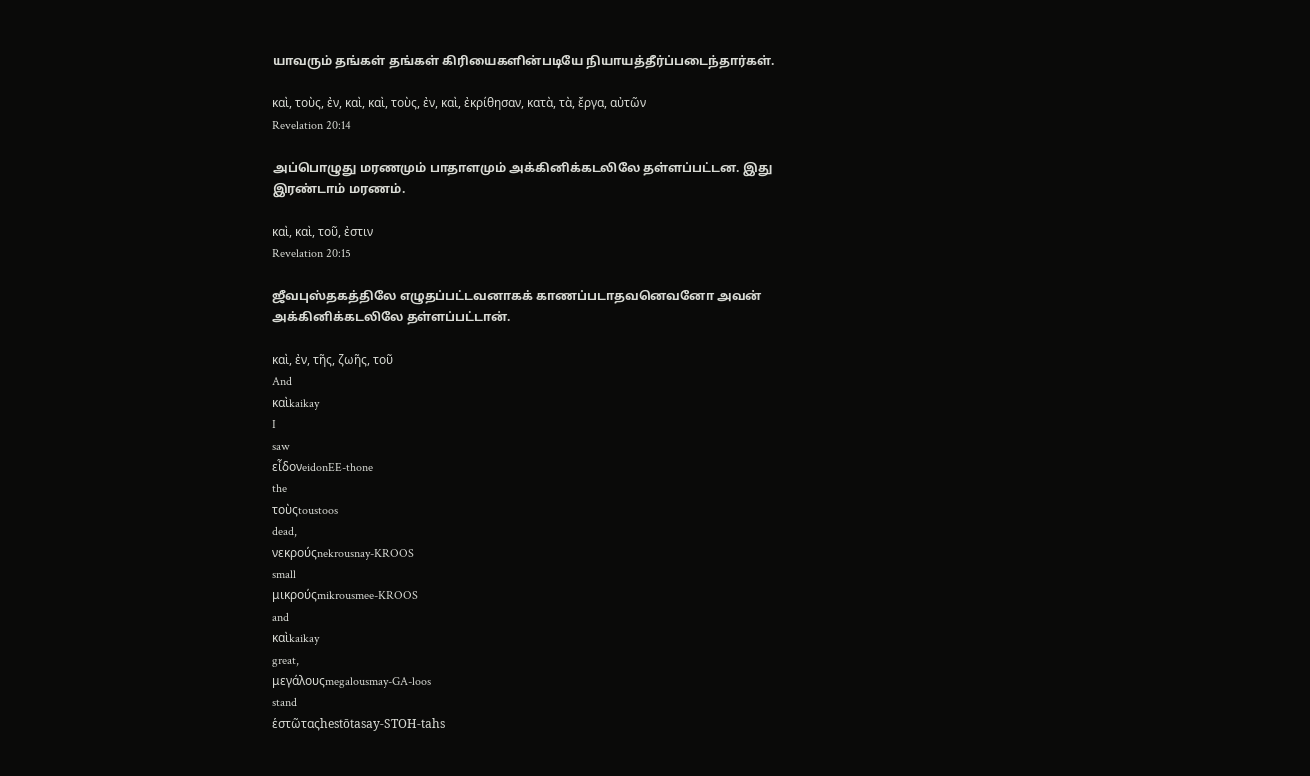யாவரும் தங்கள் தங்கள் கிரியைகளின்படியே நியாயத்தீர்ப்படைந்தார்கள்.

καὶ, τοὺς, ἐν, καὶ, καὶ, τοὺς, ἐν, καὶ, ἐκρίθησαν, κατὰ, τὰ, ἔργα, αὐτῶν
Revelation 20:14

அப்பொழுது மரணமும் பாதாளமும் அக்கினிக்கடலிலே தள்ளப்பட்டன. இது இரண்டாம் மரணம்.

καὶ, καὶ, τοῦ, ἐστιν
Revelation 20:15

ஜீவபுஸ்தகத்திலே எழுதப்பட்டவனாகக் காணப்படாதவனெவனோ அவன் அக்கினிக்கடலிலே தள்ளப்பட்டான்.

καὶ, ἐν, τῆς, ζωῆς, τοῦ
And
καὶkaikay
I
saw
εἶδονeidonEE-thone
the
τοὺςtoustoos
dead,
νεκρούςnekrousnay-KROOS
small
μικρούςmikrousmee-KROOS
and
καὶkaikay
great,
μεγάλουςmegalousmay-GA-loos
stand
ἑστῶταςhestōtasay-STOH-tahs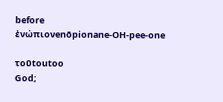before
ἐνώπιονenōpionane-OH-pee-one

τοῦtoutoo
God;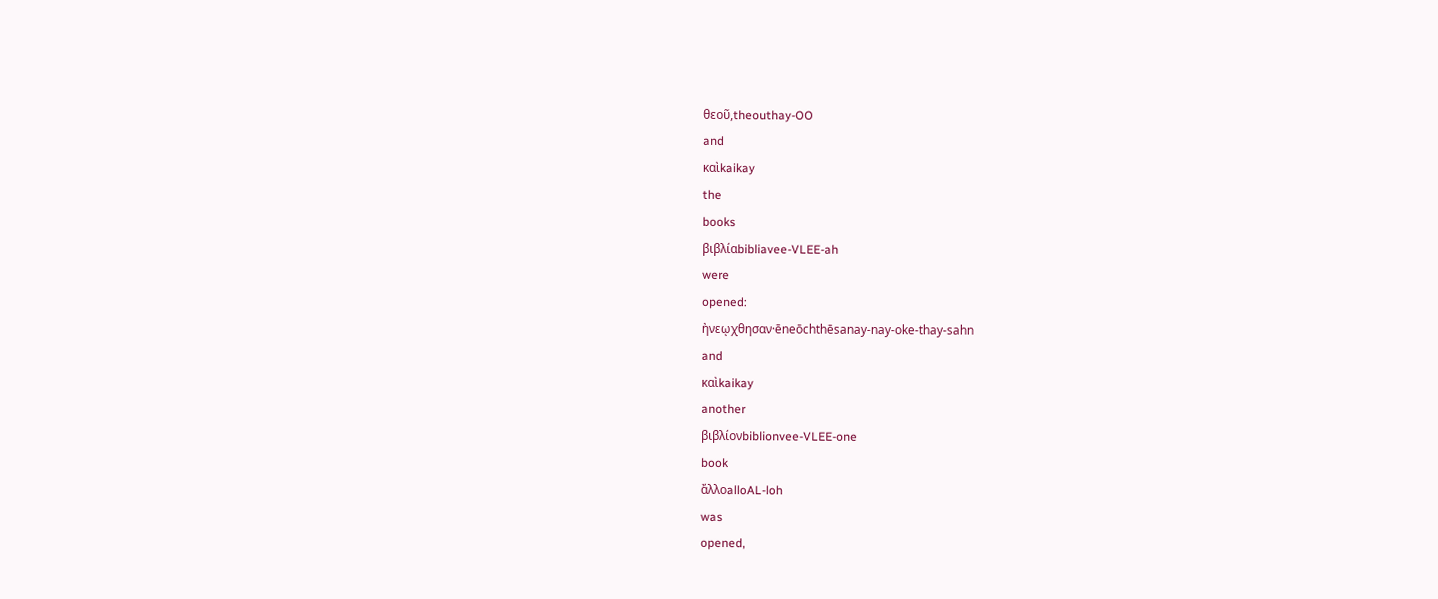θεοῦ,theouthay-OO
and
καὶkaikay
the
books
βιβλίαbibliavee-VLEE-ah
were
opened:
ἠνεῳχθησαν·ēneōchthēsanay-nay-oke-thay-sahn
and
καὶkaikay
another
βιβλίονbiblionvee-VLEE-one
book
ἄλλοalloAL-loh
was
opened,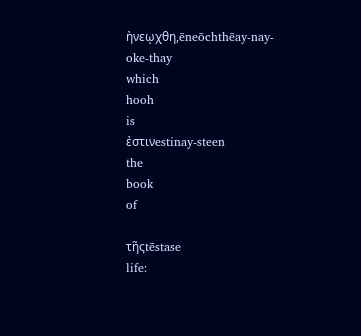ἠνεῳχθη,ēneōchthēay-nay-oke-thay
which
hooh
is
ἐστινestinay-steen
the
book
of

τῆςtēstase
life: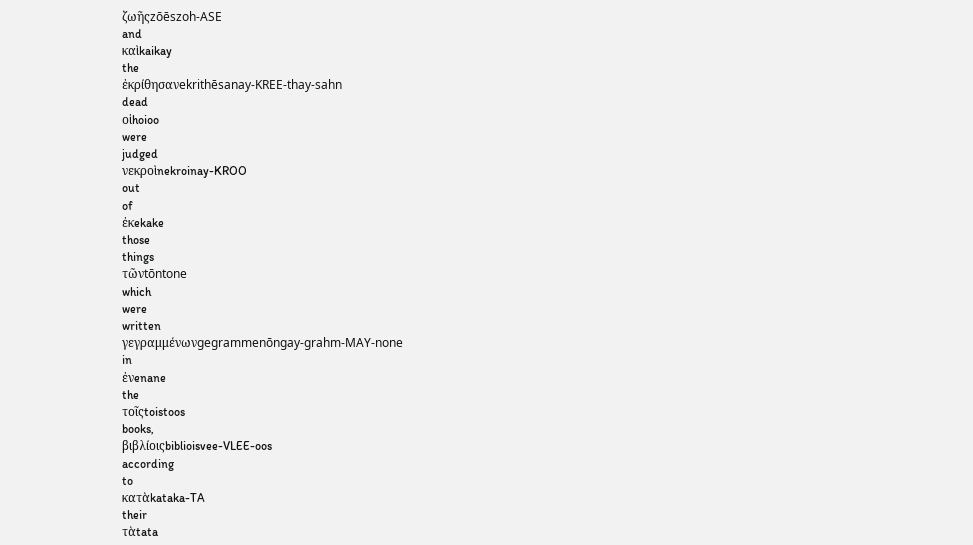ζωῆςzōēszoh-ASE
and
καὶkaikay
the
ἐκρίθησανekrithēsanay-KREE-thay-sahn
dead
οἱhoioo
were
judged
νεκροὶnekroinay-KROO
out
of
ἐκekake
those
things
τῶνtōntone
which
were
written
γεγραμμένωνgegrammenōngay-grahm-MAY-none
in
ἐνenane
the
τοῖςtoistoos
books,
βιβλίοιςbiblioisvee-VLEE-oos
according
to
κατὰkataka-TA
their
τὰtata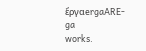ἔργαergaARE-ga
works.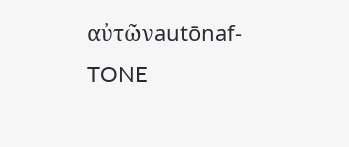αὐτῶνautōnaf-TONE